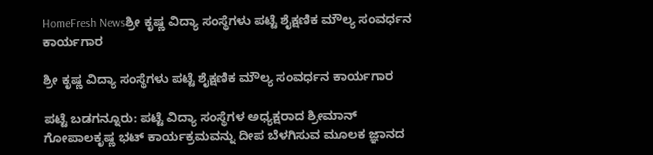HomeFresh Newsಶ್ರೀ ಕೃಷ್ಣ ವಿದ್ಯಾ ಸಂಸ್ಥೆಗಳು ಪಟ್ಟೆ ಶೈಕ್ಷಣಿಕ ಮೌಲ್ಯ ಸಂವರ್ಧನ ಕಾರ್ಯಗಾರ

ಶ್ರೀ ಕೃಷ್ಣ ವಿದ್ಯಾ ಸಂಸ್ಥೆಗಳು ಪಟ್ಟೆ ಶೈಕ್ಷಣಿಕ ಮೌಲ್ಯ ಸಂವರ್ಧನ ಕಾರ್ಯಗಾರ

ಪಟ್ಟೆ ಬಡಗನ್ನೂರು: ಪಟ್ಟೆ ವಿದ್ಯಾ ಸಂಸ್ಥೆಗಳ ಅಧ್ಯಕ್ಷರಾದ ಶ್ರೀಮಾನ್ ಗೋಪಾಲಕೃಷ್ಣ ಭಟ್ ಕಾರ್ಯಕ್ರಮವನ್ನು ದೀಪ ಬೆಳಗಿಸುವ ಮೂಲಕ ಜ್ಞಾನದ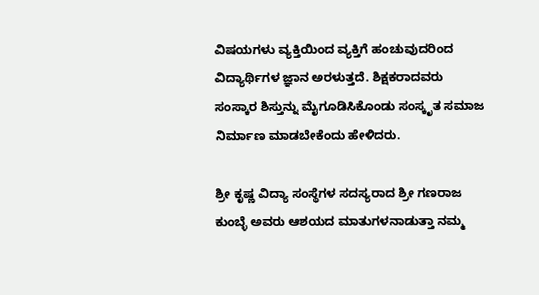ವಿಷಯಗಳು ವ್ಯಕ್ತಿಯಿಂದ ವ್ಯಕ್ತಿಗೆ ಹಂಚುವುದರಿಂದ ವಿದ್ಯಾರ್ಥಿಗಳ ಜ್ಞಾನ ಅರಳುತ್ತದೆ. ಶಿಕ್ಷಕರಾದವರು ಸಂಸ್ಕಾರ ಶಿಸ್ತುನ್ನು ಮೈಗೂಡಿಸಿಕೊಂಡು ಸಂಸ್ಕೃತ ಸಮಾಜ ನಿರ್ಮಾಣ ಮಾಡಬೇಕೆಂದು ಹೇಳಿದರು.

ಶ್ರೀ ಕೃಷ್ಣ ವಿದ್ಯಾ ಸಂಸ್ಥೆಗಳ ಸದಸ್ಯರಾದ ಶ್ರೀ ಗಣರಾಜ ಕುಂಬ್ಳೆ ಅವರು ಆಶಯದ ಮಾತುಗಳನಾಡುತ್ತಾ ನಮ್ಮ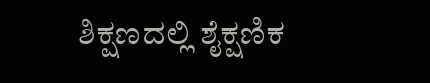ಶಿಕ್ಷಣದಲ್ಲಿ ಶೈಕ್ಷಣಿಕ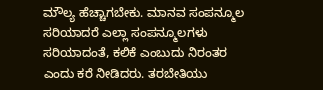ಮೌಲ್ಯ ಹೆಚ್ಚಾಗಬೇಕು. ಮಾನವ ಸಂಪನ್ಮೂಲ ಸರಿಯಾದರೆ ಎಲ್ಲಾ ಸಂಪನ್ಮೂಲಗಳು ಸರಿಯಾದಂತೆ, ಕಲಿಕೆ ಎಂಬುದು ನಿರಂತರ ಎಂದು ಕರೆ ನೀಡಿದರು. ತರಬೇತಿಯು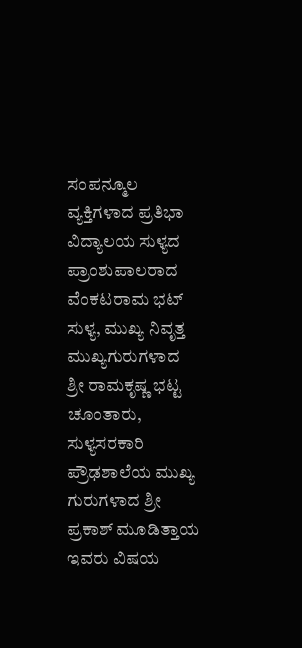ಸಂಪನ್ಮೂಲ ವ್ಯಕ್ತಿಗಳಾದ ಪ್ರತಿಭಾ ವಿದ್ಯಾಲಯ ಸುಳ್ಯದ ಪ್ರಾಂಶುಪಾಲರಾದ ವೆಂಕಟರಾಮ ಭಟ್ ಸುಳ್ಯ, ಮುಖ್ಯ ನಿವೃತ್ತ ಮುಖ್ಯಗುರುಗಳಾದ ಶ್ರೀ ರಾಮಕೃಷ್ಣ ಭಟ್ಟ ಚೂಂತಾರು, ಸುಳ್ಯಸರಕಾರಿ ಪ್ರೌಢಶಾಲೆಯ ಮುಖ್ಯ ಗುರುಗಳಾದ ಶ್ರೀ ಪ್ರಕಾಶ್ ಮೂಡಿತ್ತಾಯ ಇವರು ವಿಷಯ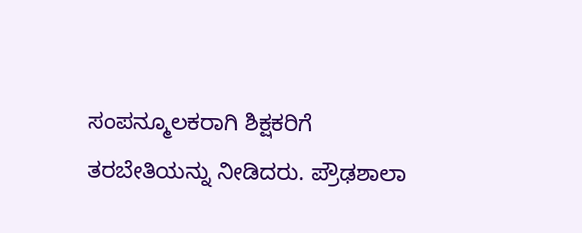ಸಂಪನ್ಮೂಲಕರಾಗಿ ಶಿಕ್ಷಕರಿಗೆ ತರಬೇತಿಯನ್ನು ನೀಡಿದರು. ಪ್ರೌಢಶಾಲಾ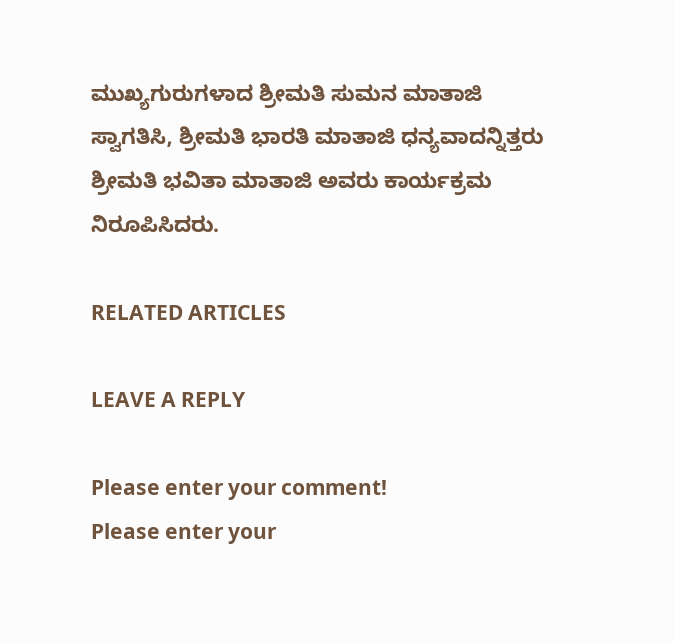ಮುಖ್ಯಗುರುಗಳಾದ ಶ್ರೀಮತಿ ಸುಮನ ಮಾತಾಜಿ ಸ್ವಾಗತಿಸಿ, ಶ್ರೀಮತಿ ಭಾರತಿ ಮಾತಾಜಿ ಧನ್ಯವಾದನ್ನಿತ್ತರು ಶ್ರೀಮತಿ ಭವಿತಾ ಮಾತಾಜಿ ಅವರು ಕಾರ್ಯಕ್ರಮ ನಿರೂಪಿಸಿದರು.

RELATED ARTICLES

LEAVE A REPLY

Please enter your comment!
Please enter your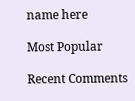name here

Most Popular

Recent Comments